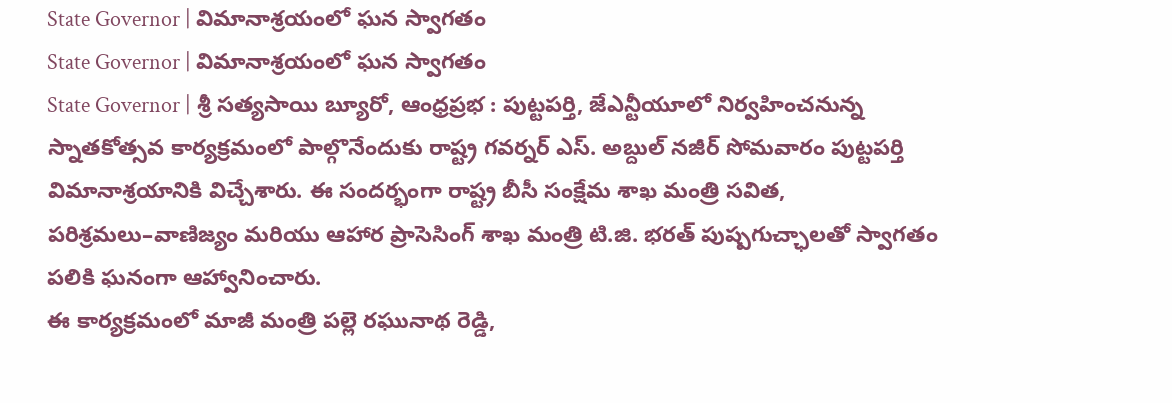State Governor | విమానాశ్రయంలో ఘన స్వాగతం
State Governor | విమానాశ్రయంలో ఘన స్వాగతం
State Governor | శ్రీ సత్యసాయి బ్యూరో, ఆంధ్రప్రభ : పుట్టపర్తి, జేఎన్టీయూలో నిర్వహించనున్న స్నాతకోత్సవ కార్యక్రమంలో పాల్గొనేందుకు రాష్ట్ర గవర్నర్ ఎస్. అబ్దుల్ నజీర్ సోమవారం పుట్టపర్తి విమానాశ్రయానికి విచ్చేశారు. ఈ సందర్భంగా రాష్ట్ర బీసీ సంక్షేమ శాఖ మంత్రి సవిత, పరిశ్రమలు–వాణిజ్యం మరియు ఆహార ప్రాసెసింగ్ శాఖ మంత్రి టి.జి. భరత్ పుష్పగుచ్ఛాలతో స్వాగతం పలికి ఘనంగా ఆహ్వానించారు.
ఈ కార్యక్రమంలో మాజీ మంత్రి పల్లె రఘునాథ రెడ్డి,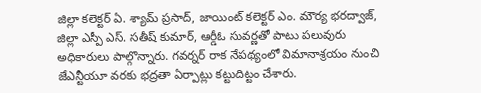జిల్లా కలెక్టర్ ఏ. శ్యామ్ ప్రసాద్, జాయింట్ కలెక్టర్ ఎం. మౌర్య భరద్వాజ్, జిల్లా ఎస్పీ ఎస్. సతీష్ కుమార్, ఆర్డీఓ సువర్ణతో పాటు పలువురు అధికారులు పాల్గొన్నారు. గవర్నర్ రాక నేపథ్యంలో విమానాశ్రయం నుంచి జేఎన్టీయూ వరకు భద్రతా ఏర్పాట్లు కట్టుదిట్టం చేశారు.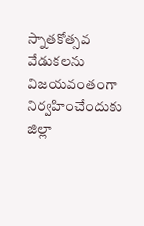స్నాతకోత్సవ వేడుకలను విజయవంతంగా నిర్వహించేందుకు జిల్లా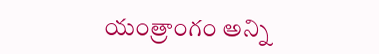యంత్రాంగం అన్ని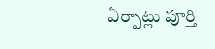ఏర్పాట్లు పూర్తి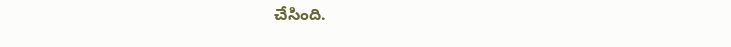చేసింది.